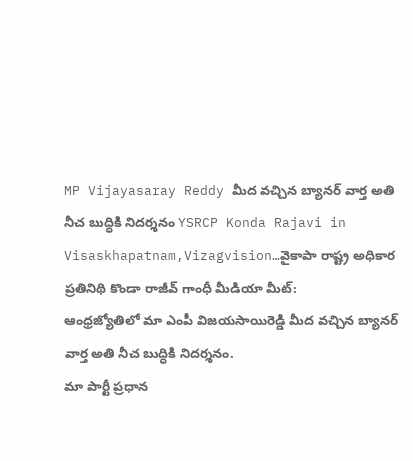MP Vijayasaray Reddy మీద వచ్చిన బ్యానర్ వార్త అతి నీచ బుద్ధికి నిదర్శనం YSRCP Konda Rajavi in Visaskhapatnam,Vizagvision…వైకాపా రాష్ట్ర అధికార ప్రతినిథి కొండా రాజీవ్ గాంధీ మీడియా మీట్:
ఆంధ్రజ్యోతిలో మా ఎంపీ విజయసాయిరెడ్డి మీద వచ్చిన బ్యానర్ వార్త అతి నీచ బుద్ధికి నిదర్శనం.
మా పార్టీ ప్రధాన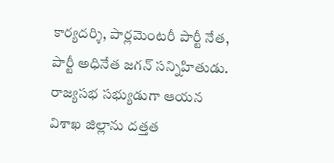కార్యదర్శి, పార్లమెంటరీ పార్టీ నేత, పార్టీ అధినేత జగన్ సన్నిహితుడు. రాజ్యసభ సభ్యుడుగా ఆయన విశాఖ జిల్లాను దత్తత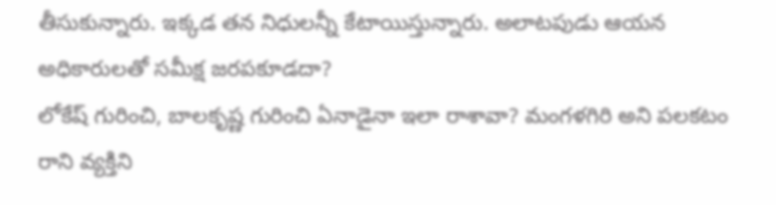తీసుకున్నారు. ఇక్కడ తన నిధులన్నీ కేటాయిస్తున్నారు. అలాటపుడు ఆయన అధికారులతో సమీక్ష జరపకూడదా?
లోకేష్ గురించి, బాలకృష్ణ గురించి ఏనాడైనా ఇలా రాశావా? మంగళగిరి అని పలకటం రాని వ్యక్తిని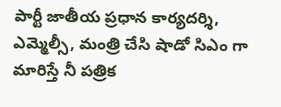పార్టీ జాతీయ ప్రధాన కార్యదర్శి, ఎమ్మెల్సీ, మంత్రి చేసి షాడో సిఎం గా మారిస్తే నీ పత్రిక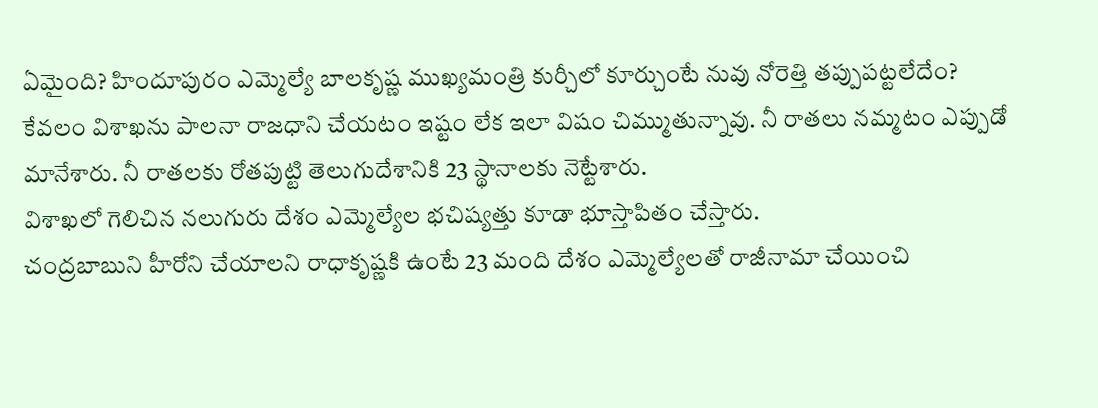ఏమైంది? హిందూపురం ఎమ్మెల్యే బాలకృష్ణ ముఖ్యమంత్రి కుర్చీలో కూర్చుంటే నువు నోరెత్తి తప్పుపట్టలేదేం?
కేవలం విశాఖను పాలనా రాజధాని చేయటం ఇష్టం లేక ఇలా విషం చిమ్ముతున్నావు. నీ రాతలు నమ్మటం ఎప్పుడో మానేశారు. నీ రాతలకు రోతపుట్టి తెలుగుదేశానికి 23 స్థానాలకు నెట్టేశారు.
విశాఖలో గెలిచిన నలుగురు దేశం ఎమ్మెల్యేల భచిష్యత్తు కూడా భూస్తాపితం చేస్తారు.
చంద్రబాబుని హీరోని చేయాలని రాధాకృష్ణకి ఉంటే 23 మంది దేశం ఎమ్మెల్యేలతో రాజీనామా చేయించి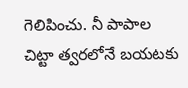గెలిపించు. నీ పాపాల చిట్టా త్వరలోనే బయటకు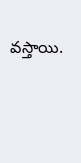వస్తాయి.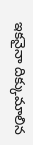ఇకనైనా దిక్కుమాలిన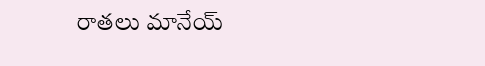రాతలు మానేయ్